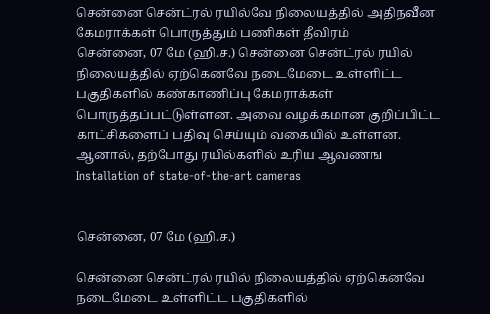சென்னை சென்ட்ரல் ரயில்வே நிலையத்தில் அதிநவீன கேமராக்கள் பொருத்தும் பணிகள் தீவிரம்
சென்னை, 07 மே (ஹி.ச.) சென்னை சென்ட்ரல் ரயில் நிலையத்தில் ஏற்கெனவே நடைமேடை உள்ளிட்ட பகுதிகளில் கண்காணிப்பு கேமராக்கள் பொருத்தப்பட்டுள்ளன. அவை வழக்கமான குறிப்பிட்ட காட்சிகளைப் பதிவு செய்யும் வகையில் உள்ளன. ஆனால், தற்போது ரயில்களில் உரிய ஆவணங
Installation of state-of-the-art cameras


சென்னை, 07 மே (ஹி.ச.)

சென்னை சென்ட்ரல் ரயில் நிலையத்தில் ஏற்கெனவே நடைமேடை உள்ளிட்ட பகுதிகளில்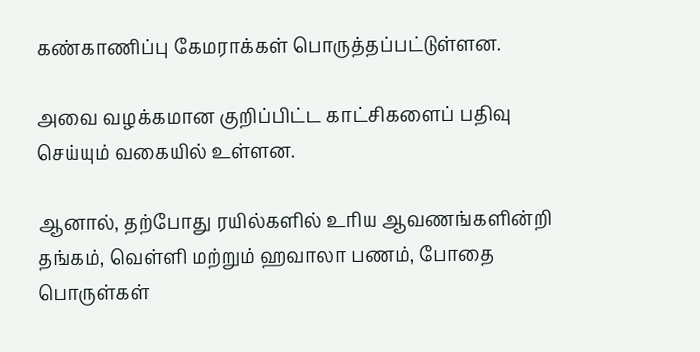கண்காணிப்பு கேமராக்கள் பொருத்தப்பட்டுள்ளன.

அவை வழக்கமான குறிப்பிட்ட காட்சிகளைப் பதிவு செய்யும் வகையில் உள்ளன.

ஆனால், தற்போது ரயில்களில் உரிய ஆவணங்களின்றி தங்கம், வெள்ளி மற்றும் ஹவாலா பணம், போதை பொருள்கள்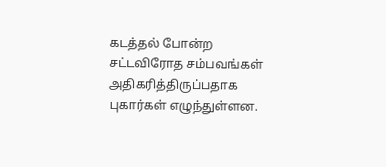கடத்தல் போன்ற சட்டவிரோத சம்பவங்கள் அதிகரித்திருப்பதாக புகார்கள் எழுந்துள்ளன.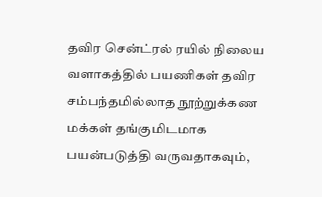தவிர சென்ட்ரல் ரயில் நிலைய வளாகத்தில் பயணிகள் தவிர சம்பந்தமில்லாத நூற்றுக்கண மக்கள் தங்குமிடமாக பயன்படுத்தி வருவதாகவும்,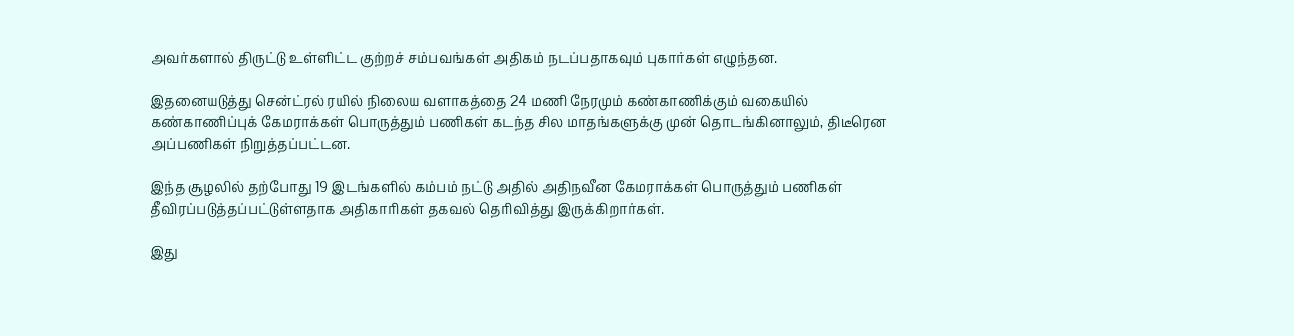அவர்களால் திருட்டு உள்ளிட்ட குற்றச் சம்பவங்கள் அதிகம் நடப்பதாகவும் புகார்கள் எழுந்தன.

இதனையடுத்து சென்ட்ரல் ரயில் நிலைய வளாகத்தை 24 மணி நேரமும் கண்காணிக்கும் வகையில் கண்காணிப்புக் கேமராக்கள் பொருத்தும் பணிகள் கடந்த சில மாதங்களுக்கு முன் தொடங்கினாலும், திடீரென அப்பணிகள் நிறுத்தப்பட்டன.

இந்த சூழலில் தற்போது 19 இடங்களில் கம்பம் நட்டு அதில் அதிநவீன கேமராக்கள் பொருத்தும் பணிகள் தீவிரப்படுத்தப்பட்டுள்ளதாக அதிகாரிகள் தகவல் தெரிவித்து இருக்கிறார்கள்.

இது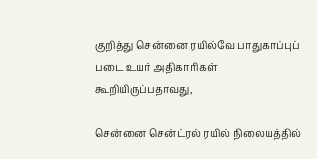குறித்து சென்னை ரயில்வே பாதுகாப்புப் படை உயர் அதிகாரிகள் கூறியிருப்பதாவது,

சென்னை சென்ட்ரல் ரயில் நிலையத்தில்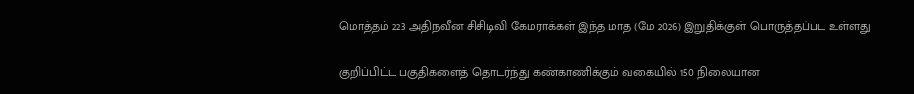மொத்தம் 223 அதிநவீன சிசிடிவி கேமராக்கள் இந்த மாத (மே 2026) இறுதிக்குள் பொருத்தப்பட உள்ளது

குறிப்பிட்ட பகுதிகளைத் தொடர்ந்து கண்காணிக்கும் வகையில் 150 நிலையான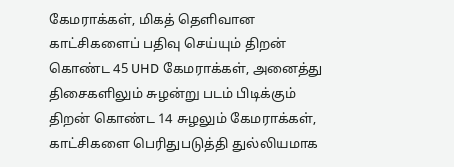கேமராக்கள், மிகத் தெளிவான காட்சிகளைப் பதிவு செய்யும் திறன் கொண்ட 45 UHD கேமராக்கள், அனைத்து திசைகளிலும் சுழன்று படம் பிடிக்கும் திறன் கொண்ட 14 சுழலும் கேமராக்கள், காட்சிகளை பெரிதுபடுத்தி துல்லியமாக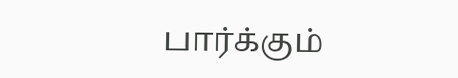பார்க்கும்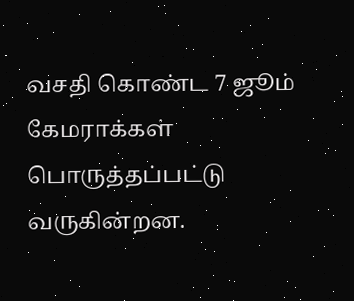வசதி கொண்ட 7 ஜூம் கேமராக்கள் பொருத்தப்பட்டு வருகின்றன.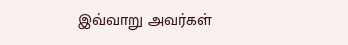இவ்வாறு அவர்கள்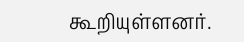கூறியுள்ளனர்.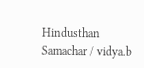Hindusthan Samachar / vidya.b